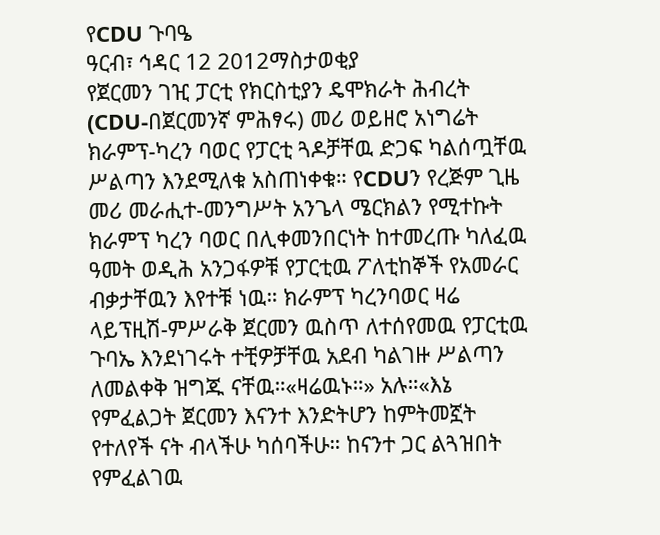የCDU ጉባዔ
ዓርብ፣ ኅዳር 12 2012ማስታወቂያ
የጀርመን ገዢ ፓርቲ የክርስቲያን ዴሞክራት ሕብረት (CDU-በጀርመንኛ ምሕፃሩ) መሪ ወይዘሮ አነግሬት ክራምፕ-ካረን ባወር የፓርቲ ጓዶቻቸዉ ድጋፍ ካልሰጧቸዉ ሥልጣን እንደሚለቁ አስጠነቀቁ። የCDUን የረጅም ጊዜ መሪ መራሒተ-መንግሥት አንጌላ ሜርክልን የሚተኩት ክራምፕ ካረን ባወር በሊቀመንበርነት ከተመረጡ ካለፈዉ ዓመት ወዲሕ አንጋፋዎቹ የፓርቲዉ ፖለቲከኞች የአመራር ብቃታቸዉን እየተቹ ነዉ። ክራምፕ ካረንባወር ዛሬ ላይፕዚሽ-ምሥራቅ ጀርመን ዉስጥ ለተሰየመዉ የፓርቲዉ ጉባኤ እንደነገሩት ተቺዎቻቸዉ አደብ ካልገዙ ሥልጣን ለመልቀቅ ዝግጁ ናቸዉ።«ዛሬዉኑ።» አሉ።«እኔ የምፈልጋት ጀርመን እናንተ እንድትሆን ከምትመኟት የተለየች ናት ብላችሁ ካሰባችሁ። ከናንተ ጋር ልጓዝበት የምፈልገዉ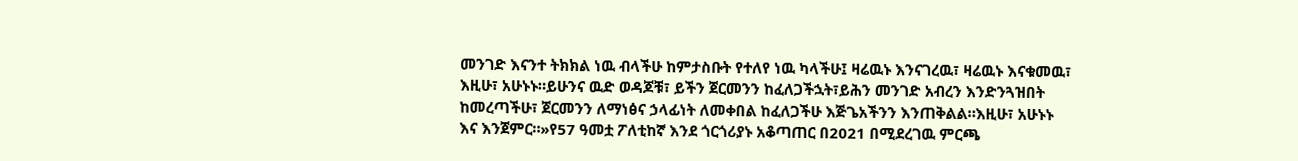መንገድ እናንተ ትክክል ነዉ ብላችሁ ከምታስቡት የተለየ ነዉ ካላችሁ፤ ዛሬዉኑ እንናገረዉ፣ ዛሬዉኑ እናቁመዉ፣ እዚሁ፣ አሁኑኑ።ይሁንና ዉድ ወዳጆቹ፣ ይችን ጀርመንን ከፈለጋችኋት፣ይሕን መንገድ አብረን እንድንጓዝበት ከመረጣችሁ፣ ጀርመንን ለማነፅና ኃላፊነት ለመቀበል ከፈለጋችሁ እጅጌአችንን እንጠቅልል።እዚሁ፣ አሁኑኑ እና እንጀምር።»የ57 ዓመቷ ፖለቲከኛ እንደ ጎርጎሪያኑ አቆጣጠር በ2021 በሚደረገዉ ምርጫ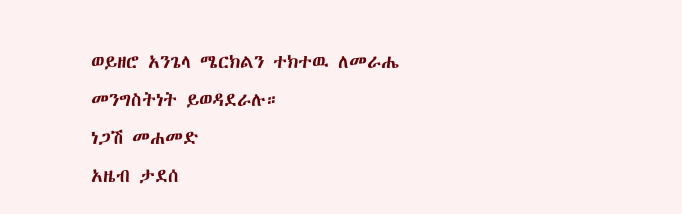ወይዘሮ አንጌላ ሜርክልን ተክተዉ ለመራሔ መንግስትነት ይወዳደራሉ።
ነጋሽ መሐመድ
አዜብ ታደሰ